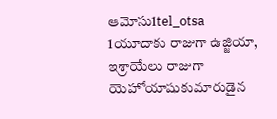ఆమోసు1tel_otsa
1యూదాకు రాజుగా ఉజ్జియా, ఇశ్రాయేలు రాజుగా యెహోయాషుకుమారుడైన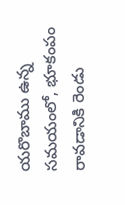యరొబాము ఉన్న సమయంలో, భూకంపం రావడానికి రెండు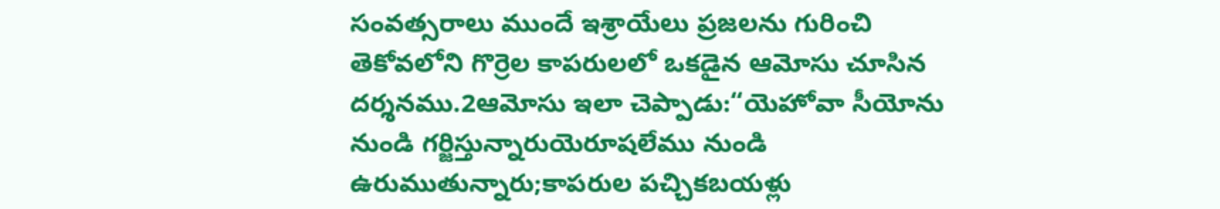సంవత్సరాలు ముందే ఇశ్రాయేలు ప్రజలను గురించి తెకోవలోని గొర్రెల కాపరులలో ఒకడైన ఆమోసు చూసిన దర్శనము.2ఆమోసు ఇలా చెప్పాడు:“యెహోవా సీయోను నుండి గర్జిస్తున్నారుయెరూషలేము నుండి ఉరుముతున్నారు;కాపరుల పచ్చికబయళ్లు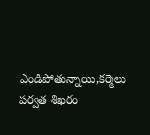ఎండిపోతున్నాయి,కర్మెలు పర్వత శిఖరం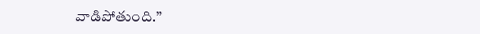వాడిపోతుంది.”